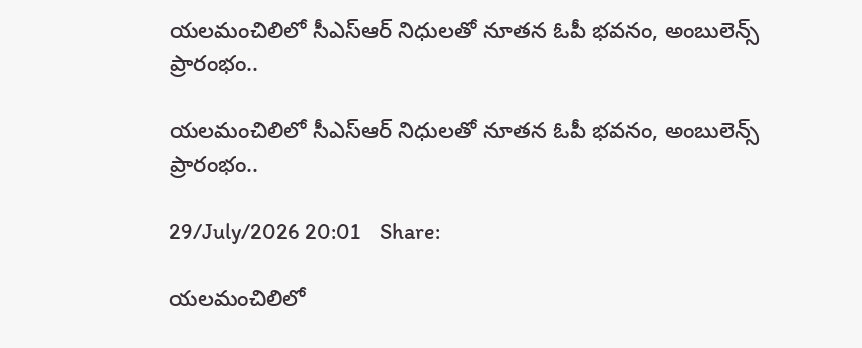యలమంచిలిలో సీఎస్ఆర్ నిధులతో నూతన ఓపీ భవనం, అంబులెన్స్ ప్రారంభం..

యలమంచిలిలో సీఎస్ఆర్ నిధులతో నూతన ఓపీ భవనం, అంబులెన్స్ ప్రారంభం..

29/July/2026 20:01    Share:

యలమంచిలిలో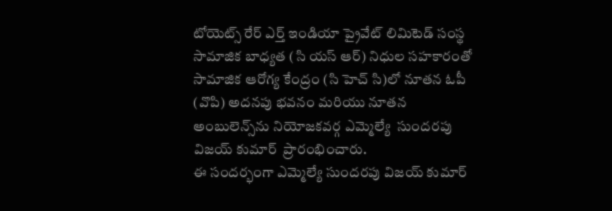టోయెట్స్ రేర్ ఎర్త్ ఇండియా ప్రైవేట్ లిమిటెడ్ సంస్థ సామాజిక బాధ్యత (సి యస్ ఆర్) నిధుల సహకారంతో సామాజిక ఆరోగ్య కేంద్రం (సి హెచ్ సి)లో నూతన ఓపీ (వొపి) అదనపు భవనం మరియు నూతన అంబులెన్స్‌ను నియోజకవర్గ ఎమ్మెల్యే  సుందరపు విజయ్ కుమార్  ప్రారంభించారు.
ఈ సందర్భంగా ఎమ్మెల్యే సుందరపు విజయ్ కుమార్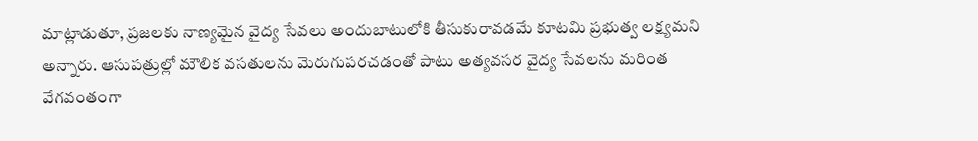మాట్లాడుతూ, ప్రజలకు నాణ్యమైన వైద్య సేవలు అందుబాటులోకి తీసుకురావడమే కూటమి ప్రభుత్వ లక్ష్యమని అన్నారు. ఆసుపత్రుల్లో మౌలిక వసతులను మెరుగుపరచడంతో పాటు అత్యవసర వైద్య సేవలను మరింత వేగవంతంగా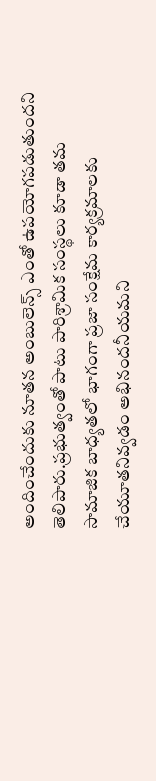అందించేందుకు నూతన అంబులెన్స్ ఎంతో ఉపయోగపడుతుందని తెలిపారు.ప్రభుత్వంతో పాటు పారిశ్రామిక సంస్థలు కూడా తమ సామాజిక బాధ్యతలో భాగంగా ప్రజా సంక్షేమ కార్యక్రమాలకు చేయూతనివ్వడం అభినందనీయమని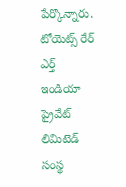పేర్కొన్నారు. టోయెట్స్ రేర్ ఎర్త్ ఇండియా ప్రైవేట్ లిమిటెడ్ సంస్థ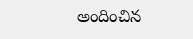అందించిన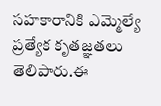సహకారానికి ఎమ్మెల్యే ప్రత్యేక కృతజ్ఞతలు తెలిపారు.ఈ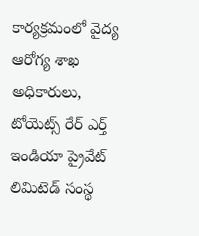కార్యక్రమంలో వైద్య ఆరోగ్య శాఖ అధికారులు, టోయెట్స్ రేర్ ఎర్త్ ఇండియా ప్రైవేట్ లిమిటెడ్ సంస్థ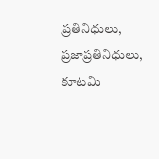ప్రతినిధులు, ప్రజాప్రతినిధులు, కూటమి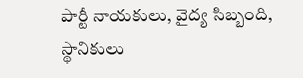పార్టీ నాయకులు, వైద్య సిబ్బంది, స్థానికులు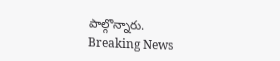పాల్గొన్నారు.
Breaking News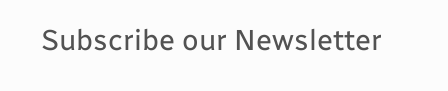Subscribe our Newsletter